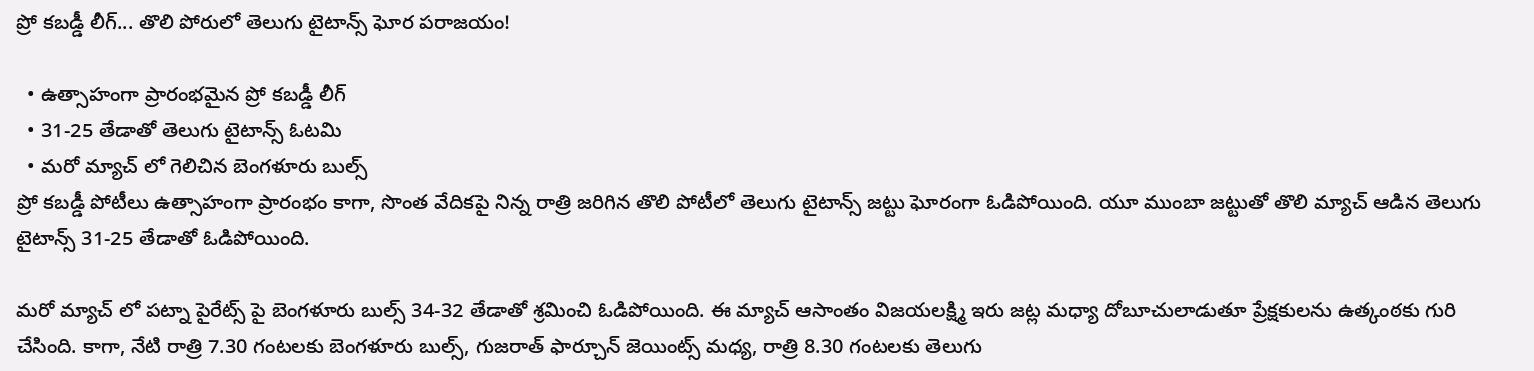ప్రో కబడ్డీ లీగ్... తొలి పోరులో తెలుగు టైటాన్స్ ఘోర పరాజయం!

  • ఉత్సాహంగా ప్రారంభమైన ప్రో కబడ్డీ లీగ్
  • 31-25 తేడాతో తెలుగు టైటాన్స్ ఓటమి
  • మరో మ్యాచ్ లో గెలిచిన బెంగళూరు బుల్స్
ప్రో కబడ్డీ పోటీలు ఉత్సాహంగా ప్రారంభం కాగా, సొంత వేదికపై నిన్న రాత్రి జరిగిన తొలి పోటీలో తెలుగు టైటాన్స్ జట్టు ఘోరంగా ఓడిపోయింది. యూ ముంబా జట్టుతో తొలి మ్యాచ్ ఆడిన తెలుగు టైటాన్స్ 31-25 తేడాతో ఓడిపోయింది.

మరో మ్యాచ్ లో పట్నా పైరేట్స్ పై బెంగళూరు బుల్స్ 34-32 తేడాతో శ్రమించి ఓడిపోయింది. ఈ మ్యాచ్ ఆసాంతం విజయలక్ష్మి ఇరు జట్ల మధ్యా దోబూచులాడుతూ ప్రేక్షకులను ఉత్కంఠకు గురి చేసింది. కాగా, నేటి రాత్రి 7.30 గంటలకు బెంగళూరు బుల్స్‌, గుజరాత్‌ ఫార్చూన్‌ జెయింట్స్‌ మధ్య, రాత్రి 8.30 గంటలకు తెలుగు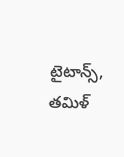టైటాన్స్‌, తమిళ్‌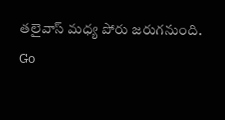తలైవాస్‌ మధ్య పోరు జరుగనుంది.
Go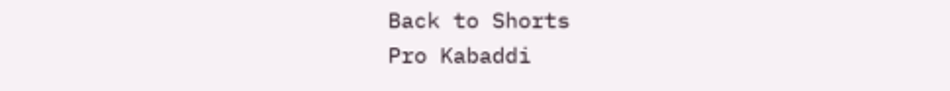Back to Shorts
Pro Kabaddi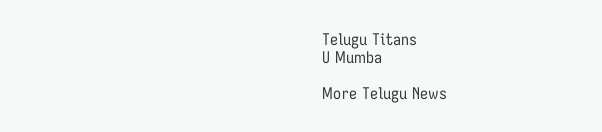Telugu Titans
U Mumba

More Telugu News